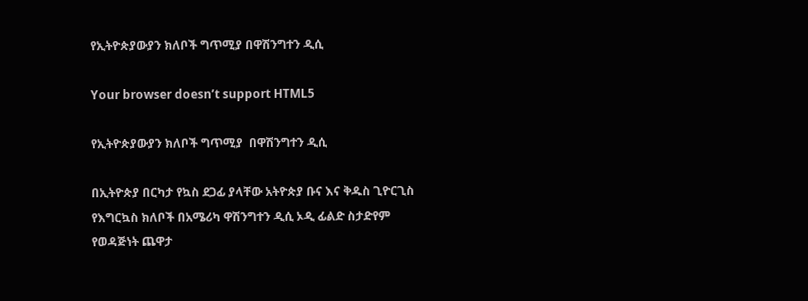የኢትዮጵያውያን ክለቦች ግጥሚያ በዋሽንግተን ዲሲ

Your browser doesn’t support HTML5

የኢትዮጵያውያን ክለቦች ግጥሚያ  በዋሽንግተን ዲሲ

በኢትዮጵያ በርካታ የኳስ ደጋፊ ያላቸው አትዮጵያ ቡና እና ቅዱስ ጊዮርጊስ የእግርኳስ ክለቦች በአሜሪካ ዋሽንግተን ዲሲ ኦዲ ፊልድ ስታድየም የወዳጅነት ጨዋታ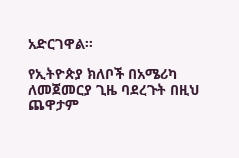አድርገዋል፡፡

የኢትዮጵያ ክለቦች በአሜሪካ ለመጀመርያ ጊዜ ባደረጉት በዚህ ጨዋታም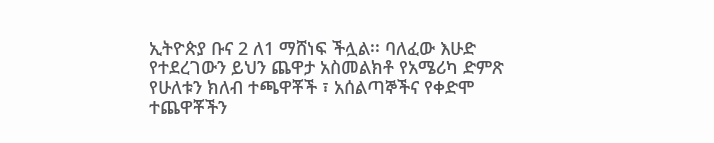ኢትዮጵያ ቡና 2 ለ1 ማሸነፍ ችሏል፡፡ ባለፈው እሁድ የተደረገውን ይህን ጨዋታ አስመልክቶ የአሜሪካ ድምጽ የሁለቱን ክለብ ተጫዋቾች ፣ አሰልጣኞችና የቀድሞ ተጨዋቾችን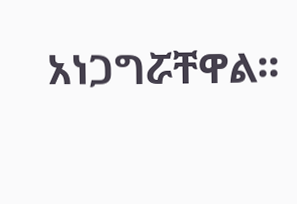አነጋግሯቸዋል፡፡